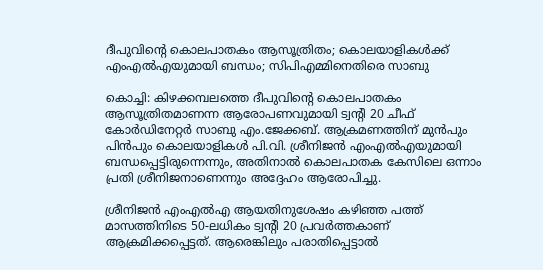ദീപുവിന്റെ കൊലപാതകം ആസൂത്രിതം; കൊലയാളികള്‍ക്ക് എംഎല്‍എയുമായി ബന്ധം; സിപിഎമ്മിനെതിരെ സാബു

കൊച്ചി: കിഴക്കമ്പലത്തെ ദീപുവിന്റെ കൊലപാതകം ആസൂത്രിതമാണന്ന ആരോപണവുമായി ട്വന്റി 20 ചീഫ് കോര്‍ഡിനേറ്റര്‍ സാബു എം.ജേക്കബ്. ആക്രമണത്തിന് മുന്‍പും പിന്‍പും കൊലയാളികള്‍ പി.വി. ശ്രീനിജന്‍ എംഎല്‍എയുമായി ബന്ധപ്പെട്ടിരുന്നെന്നും, അതിനാല്‍ കൊലപാതക കേസിലെ ഒന്നാം പ്രതി ശ്രീനിജനാണെന്നും അദ്ദേഹം ആരോപിച്ചു.

ശ്രീനിജന്‍ എംഎല്‍എ ആയതിനുശേഷം കഴിഞ്ഞ പത്ത് മാസത്തിനിടെ 50-ലധികം ട്വന്റി 20 പ്രവര്‍ത്തകാണ് ആക്രമിക്കപ്പെട്ടത്. ആരെങ്കിലും പരാതിപ്പെട്ടാല്‍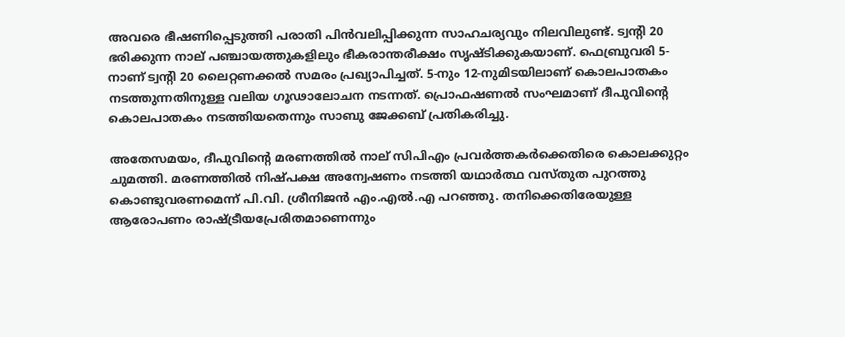അവരെ ഭീഷണിപ്പെടുത്തി പരാതി പിന്‍വലിപ്പിക്കുന്ന സാഹചര്യവും നിലവിലുണ്ട്. ട്വന്റി 20 ഭരിക്കുന്ന നാല് പഞ്ചായത്തുകളിലും ഭീകരാന്തരീക്ഷം സൃഷ്ടിക്കുകയാണ്. ഫെബ്രുവരി 5-നാണ് ട്വന്റി 20 ലൈറ്റണക്കല്‍ സമരം പ്രഖ്യാപിച്ചത്. 5-നും 12-നുമിടയിലാണ് കൊലപാതകം നടത്തുന്നതിനുള്ള വലിയ ഗൂഢാലോചന നടന്നത്. പ്രൊഫഷണല്‍ സംഘമാണ് ദീപുവിന്റെ കൊലപാതകം നടത്തിയതെന്നും സാബു ജേക്കബ് പ്രതികരിച്ചു.

അതേസമയം, ദീപുവിന്റെ മരണത്തില്‍ നാല് സിപിഎം പ്രവര്‍ത്തകര്‍ക്കെതിരെ കൊലക്കുറ്റം ചുമത്തി. മരണത്തില്‍ നിഷ്പക്ഷ അന്വേഷണം നടത്തി യഥാര്‍ത്ഥ വസ്തുത പുറത്തു കൊണ്ടുവരണമെന്ന് പി.വി. ശ്രീനിജന്‍ എം.എല്‍.എ പറഞ്ഞു. തനിക്കെതിരേയുള്ള ആരോപണം രാഷ്ട്രീയപ്രേരിതമാണെന്നും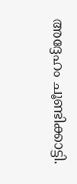അദ്ദേഹം ചൂണ്ടിക്കാട്ടി.